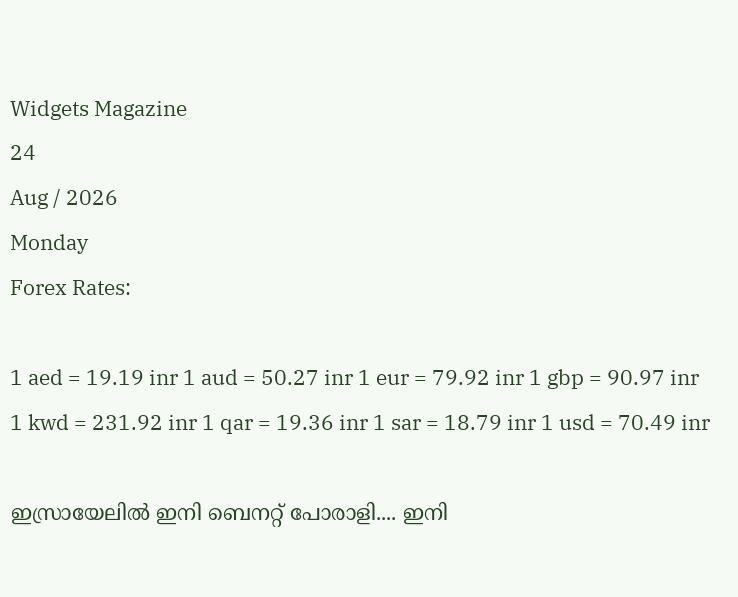Widgets Magazine
24
Aug / 2026
Monday
Forex Rates:

1 aed = 19.19 inr 1 aud = 50.27 inr 1 eur = 79.92 inr 1 gbp = 90.97 inr 1 kwd = 231.92 inr 1 qar = 19.36 inr 1 sar = 18.79 inr 1 usd = 70.49 inr

ഇസ്രായേലില്‍ ഇനി ബെനറ്റ് പോരാളി.... ഇനി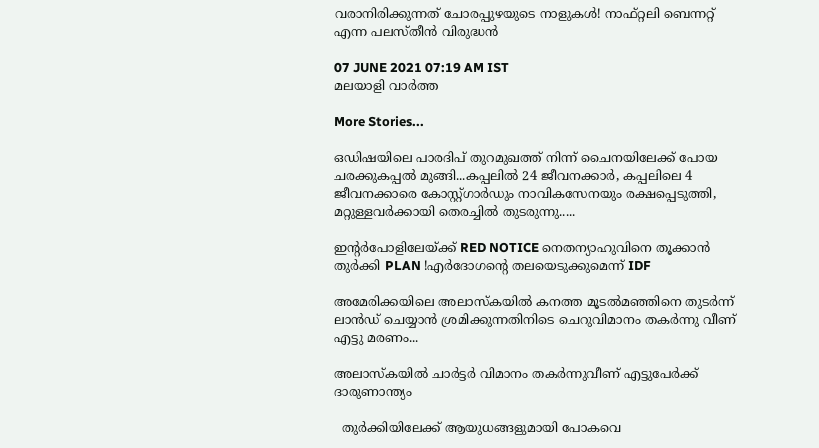വരാനിരിക്കുന്നത് ചോരപ്പുഴയുടെ നാളുകള്‍! നാഫ്റ്റലി ബെന്നറ്റ് എന്ന പലസ്തീന്‍ വിരുദ്ധൻ

07 JUNE 2021 07:19 AM IST
മലയാളി വാര്‍ത്ത

More Stories...

ഒഡിഷയിലെ പാരദിപ് തുറമുഖത്ത് നിന്ന് ചൈനയിലേക്ക് പോയ ചരക്കുകപ്പൽ മുങ്ങി...കപ്പലിൽ 24 ജീവനക്കാർ, കപ്പലിലെ 4 ജീവനക്കാരെ കോസ്റ്റ്ഗാ‌ർഡും നാവികസേനയും രക്ഷപ്പെടുത്തി, മറ്റുള്ളവർക്കായി തെരച്ചിൽ തുടരുന്നു.....

ഇന്റർപോളിലേയ്ക്ക് RED NOTICE നെതന്യാഹുവിനെ തൂക്കാൻ തുർക്കി PLAN !എർദോഗന്റെ തലയെടുക്കുമെന്ന് IDF

അമേരിക്കയിലെ അലാസ്കയിൽ കനത്ത മൂടൽമഞ്ഞിനെ തുടർന്ന് ലാൻഡ് ചെയ്യാൻ ശ്രമിക്കുന്നതിനിടെ ചെറുവിമാനം തകർന്നു വീണ് എട്ടു മരണം...

അലാസ്‌കയില്‍ ചാര്‍ട്ടര്‍ വിമാനം തകര്‍ന്നുവീണ് എട്ടുപേര്‍ക്ക് ദാരുണാന്ത്യം

  തുർക്കിയിലേക്ക് ആയുധങ്ങളുമായി പോകവെ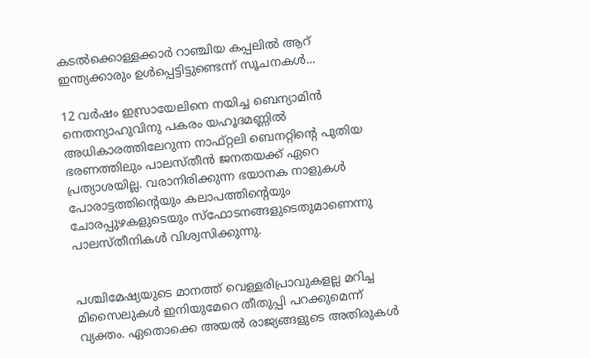കടൽക്കൊള്ളക്കാർ റാഞ്ചിയ കപ്പലിൽ ആറ് ഇന്ത്യക്കാരും ഉൾപ്പെട്ടിട്ടുണ്ടെന്ന് സൂചനകൾ...

12 വര്‍ഷം ഇസ്രായേലിനെ നയിച്ച ബെന്യാമിന്‍ നെതന്യാഹുവിനു പകരം യഹൂദമണ്ണില്‍ അധികാരത്തിലേറുന്ന നാഫ്റ്റലി ബെനറ്റിന്റെ പുതിയ ഭരണത്തിലും പാലസ്തീന്‍ ജനതയക്ക് ഏറെ പ്രത്യാശയില്ല. വരാനിരിക്കുന്ന ഭയാനക നാളുകള്‍ പോരാട്ടത്തിന്റെയും കലാപത്തിന്റെയും ചോരപ്പുഴകളുടെയും സ്ഫോടനങ്ങളുടെതുമാണെന്നു പാലസ്തീനികള്‍ വിശ്വസിക്കുന്നു.


പശ്ചിമേഷ്യയുടെ മാനത്ത് വെള്ളരിപ്രാവുകളല്ല മറിച്ച മിസൈലുകള്‍ ഇനിയുമേറെ തീതുപ്പി പറക്കുമെന്ന് വ്യക്തം. ഏതൊക്കെ അയല്‍ രാജ്യങ്ങളുടെ അതിരുകള്‍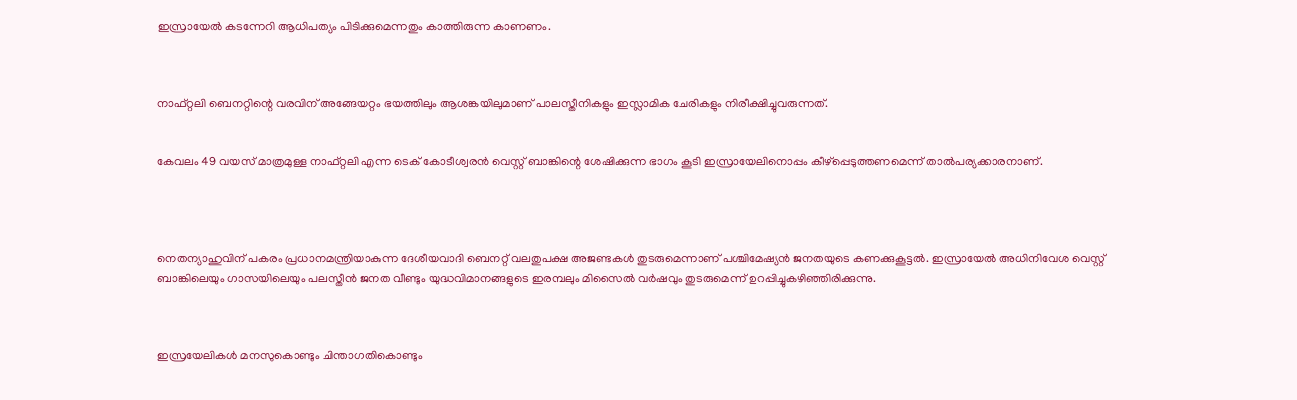ഇസ്രായേല്‍ കടന്നേറി ആധിപത്യം പിടിക്കുമെന്നതും കാത്തിരുന്ന കാണണം.



നാഫ്റ്റലി ബെനറ്റിന്റെ വരവിന് അങ്ങേയറ്റം ഭയത്തിലും ആശങ്കയിലുമാണ് പാലസ്തീനികളും ഇസ്ലാമിക ചേരികളും നിരീക്ഷിച്ചുവരുന്നത്.


കേവലം 49 വയസ് മാത്രമുള്ള നാഫ്റ്റലി എന്ന ടെക് കോടീശ്വരന്‍ വെസ്റ്റ് ബാങ്കിന്റെ ശേഷിക്കുന്ന ഭാഗം കൂടി ഇസ്രായേലിനൊപ്പം കീഴ്പ്പെടുത്തണമെന്ന് താല്‍പര്യക്കാരനാണ്.




നെതന്യാഹുവിന് പകരം പ്രധാനമന്ത്രിയാകുന്ന ദേശീയവാദി ബെനറ്റ് വലതുപക്ഷ അജണ്ടകള്‍ തുടരുമെന്നാണ് പശ്ചിമേഷ്യന്‍ ജനതയുടെ കണക്കുകൂട്ടല്‍. ഇസ്രായേല്‍ അധിനിവേശ വെസ്റ്റ് ബാങ്കിലെയും ഗാസയിലെയും പലസ്തീന്‍ ജനത വീണ്ടും യുദ്ധവിമാനങ്ങളുടെ ഇരമ്പലും മിസൈല്‍ വര്‍ഷവും തുടരുമെന്ന് ഉറപ്പിച്ചുകഴിഞ്ഞിരിക്കുന്നു.



ഇസ്രയേലികള്‍ മനസുകൊണ്ടും ചിന്താഗതികൊണ്ടും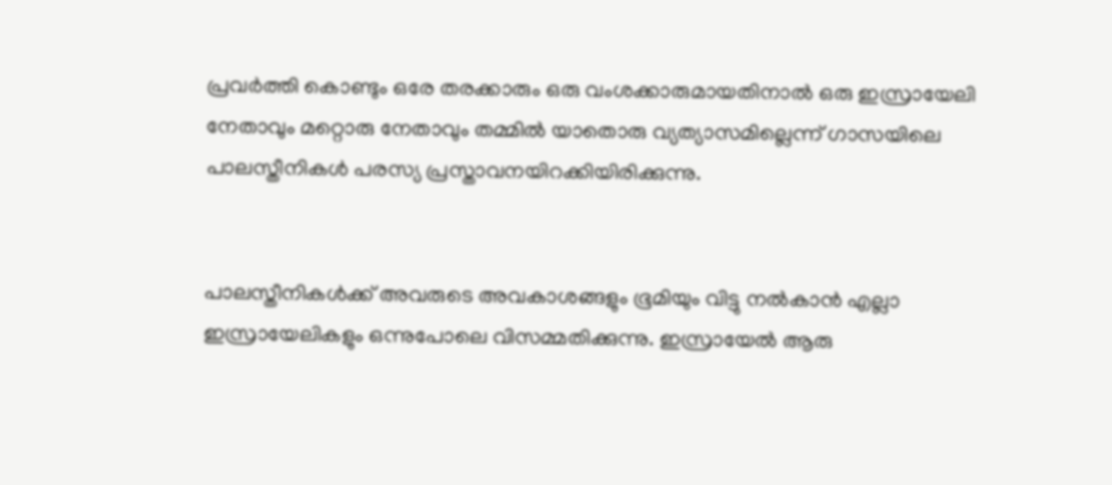പ്രവര്‍ത്തി കൊണ്ടും ഒരേ തരക്കാരും ഒരു വംശക്കാരുമായതിനാല്‍ ഒരു ഇസ്രായേലി നേതാവും മറ്റൊരു നേതാവും തമ്മില്‍ യാതൊരു വ്യത്യാസമില്ലെന്ന് ഗാസയിലെ പാലസ്തീനികള്‍ പരസ്യ പ്രസ്താവനയിറക്കിയിരിക്കുന്നു.


പാലസ്തീനികള്‍ക്ക് അവരുടെ അവകാശങ്ങളും ഭൂമിയും വിട്ടു നല്‍കാന്‍ എല്ലാ ഇസ്രായേലികളും ഒന്നുപോലെ വിസമ്മതിക്കുന്നു. ഇസ്രായേല്‍ ആരു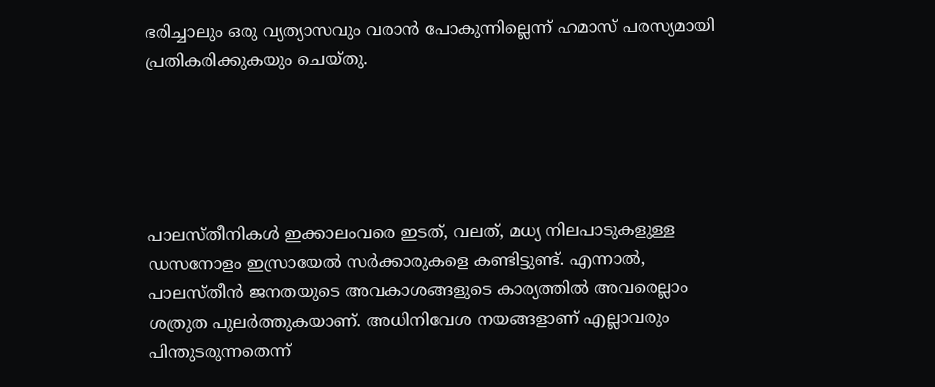ഭരിച്ചാലും ഒരു വ്യത്യാസവും വരാന്‍ പോകുന്നില്ലെന്ന് ഹമാസ് പരസ്യമായി പ്രതികരിക്കുകയും ചെയ്തു.





പാലസ്തീനികള്‍ ഇക്കാലംവരെ ഇടത്, വലത്, മധ്യ നിലപാടുകളുള്ള ഡസനോളം ഇസ്രായേല്‍ സര്‍ക്കാരുകളെ കണ്ടിട്ടുണ്ട്. എന്നാല്‍, പാലസ്തീന്‍ ജനതയുടെ അവകാശങ്ങളുടെ കാര്യത്തില്‍ അവരെല്ലാം ശത്രുത പുലര്‍ത്തുകയാണ്. അധിനിവേശ നയങ്ങളാണ് എല്ലാവരും പിന്തുടരുന്നതെന്ന്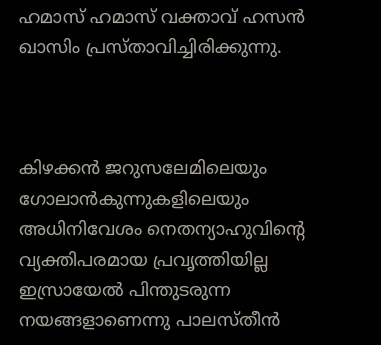ഹമാസ് ഹമാസ് വക്താവ് ഹസന്‍ ഖാസിം പ്രസ്താവിച്ചിരിക്കുന്നു.



കിഴക്കന്‍ ജറുസലേമിലെയും ഗോലാന്‍കുന്നുകളിലെയും അധിനിവേശം നെതന്യാഹുവിന്റെ വ്യക്തിപരമായ പ്രവൃത്തിയില്ല ഇസ്രായേല്‍ പിന്തുടരുന്ന നയങ്ങളാണെന്നു പാലസ്തീന്‍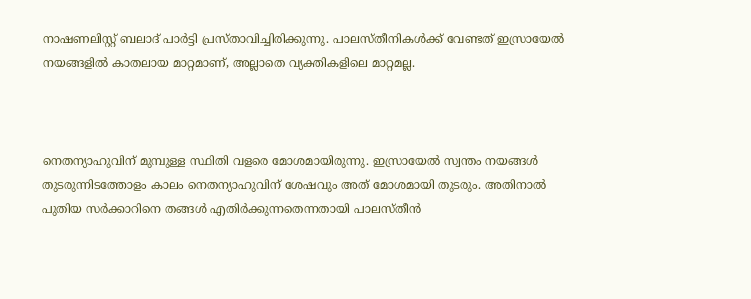നാഷണലിസ്റ്റ് ബലാദ് പാര്‍ട്ടി പ്രസ്താവിച്ചിരിക്കുന്നു. പാലസ്തീനികള്‍ക്ക് വേണ്ടത് ഇസ്രായേല്‍ നയങ്ങളില്‍ കാതലായ മാറ്റമാണ്, അല്ലാതെ വ്യക്തികളിലെ മാറ്റമല്ല.



നെതന്യാഹുവിന് മുമ്പുള്ള സ്ഥിതി വളരെ മോശമായിരുന്നു. ഇസ്രായേല്‍ സ്വന്തം നയങ്ങള്‍ തുടരുന്നിടത്തോളം കാലം നെതന്യാഹുവിന് ശേഷവും അത് മോശമായി തുടരും. അതിനാല്‍ പുതിയ സര്‍ക്കാറിനെ തങ്ങള്‍ എതിര്‍ക്കുന്നതെന്നതായി പാലസ്തീന്‍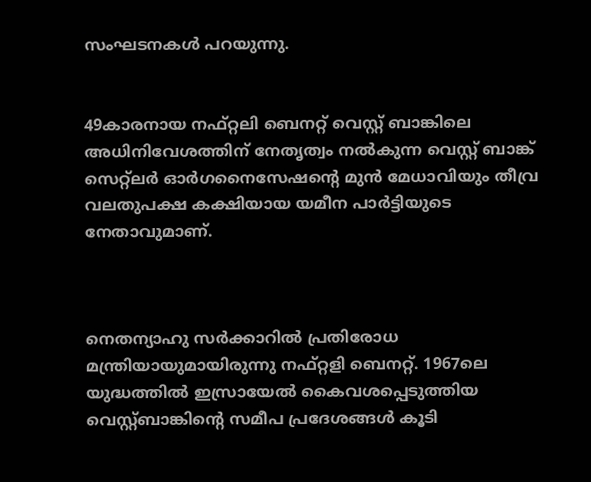സംഘടനകള്‍ പറയുന്നു.


49കാരനായ നഫ്റ്റലി ബെനറ്റ് വെസ്റ്റ് ബാങ്കിലെ അധിനിവേശത്തിന് നേതൃത്വം നല്‍കുന്ന വെസ്റ്റ് ബാങ്ക് സെറ്റ്ലര്‍ ഓര്‍ഗനൈസേഷന്റെ മുന്‍ മേധാവിയും തീവ്ര വലതുപക്ഷ കക്ഷിയായ യമീന പാര്‍ട്ടിയുടെ നേതാവുമാണ്.



നെതന്യാഹു സര്‍ക്കാറില്‍ പ്രതിരോധ മന്ത്രിയായുമായിരുന്നു നഫ്റ്റളി ബെനറ്റ്. 1967ലെ യുദ്ധത്തില്‍ ഇസ്രായേല്‍ കൈവശപ്പെടുത്തിയ വെസ്റ്റ്ബാങ്കിന്റെ സമീപ പ്രദേശങ്ങള്‍ കൂടി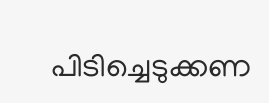പിടിച്ചെടുക്കണ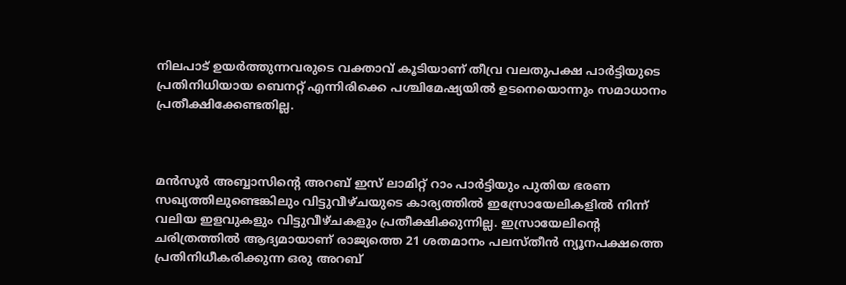നിലപാട് ഉയര്‍ത്തുന്നവരുടെ വക്താവ് കൂടിയാണ് തീവ്ര വലതുപക്ഷ പാര്‍ട്ടിയുടെ പ്രതിനിധിയായ ബെനറ്റ് എന്നിരിക്കെ പശ്ചിമേഷ്യയില്‍ ഉടനെയൊന്നും സമാധാനം പ്രതീക്ഷിക്കേണ്ടതില്ല.



മന്‍സൂര്‍ അബ്ബാസിന്റെ അറബ് ഇസ് ലാമിറ്റ് റാം പാര്‍ട്ടിയും പുതിയ ഭരണ സഖ്യത്തിലുണ്ടെങ്കിലും വിട്ടുവീഴ്ചയുടെ കാര്യത്തില്‍ ഇസ്രോയേലികളില്‍ നിന്ന് വലിയ ഇളവുകളും വിട്ടുവീഴ്ചകളും പ്രതീക്ഷിക്കുന്നില്ല. ഇസ്രായേലിന്റെ ചരിത്രത്തില്‍ ആദ്യമായാണ് രാജ്യത്തെ 21 ശതമാനം പലസ്തീന്‍ ന്യൂനപക്ഷത്തെ പ്രതിനിധീകരിക്കുന്ന ഒരു അറബ്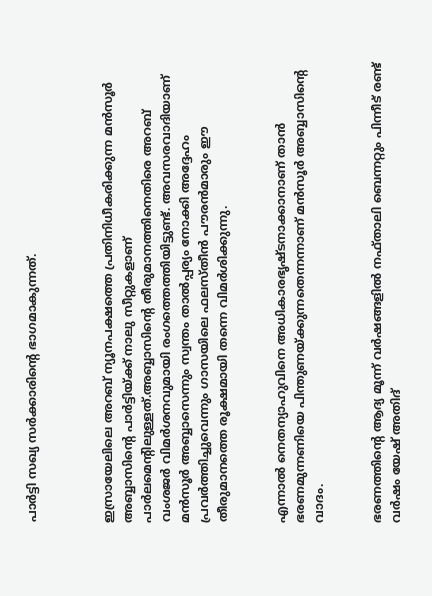പാര്‍ട്ടി സഖ്യ സര്‍ക്കാരിന്റെ ഭാഗമാകുന്നത്.



ഇസ്രായേലിലെ അറബ് ന്യൂനപക്ഷത്തെ പ്രതിനിധീകരിക്കുന്ന മന്‍സൂര്‍ അബ്ബാസിന്റെ പാര്‍ട്ടിയ്ക്ക് നാലു സീറ്റുകളാണ് പാര്‍ലമെന്റിലുള്ളത്.അബ്ബാസിന്റെ തീരുമാനത്തിനെതിരെ അറബ് വംശജര്‍ വിമര്‍ശനവുമായി രംഗത്തെത്തിയിട്ടുണ്ട്. അവസരവാദിയാണ് മന്‍സൂര്‍ അബ്ബാസെന്നും സ്വന്തം താല്‍പ്പര്യം നോക്കി അദ്ദേഹം പ്രവര്‍ത്തിച്ചുവെന്നും ഗാസയിലെ ഫലസ്തീന്‍ പൗരന്‍മാരും ഈ തീരുമാനത്തെ രൂക്ഷമായി തന്നെ വിമര്‍ശിക്കുന്നു.


എന്നാല്‍ നെതന്യാഹുവിനെ അധികാരഭൃഷ്ടനാക്കാനാണ് താന്‍ ഭരണമുന്നണിയെ പിന്തുണയ്ക്കുന്നതെന്നന്നാണ് മന്‍സൂര്‍ അബ്ബാസിന്റെ വാദം.


ഭരണത്തിന്റെ ആദ്യ മൂന്ന് വര്‍ഷങ്ങളില്‍ നഫ്താലി ബെന്നറ്റും പിന്നീട് രണ്ട് വര്‍ഷം യേഷ് അതിദ്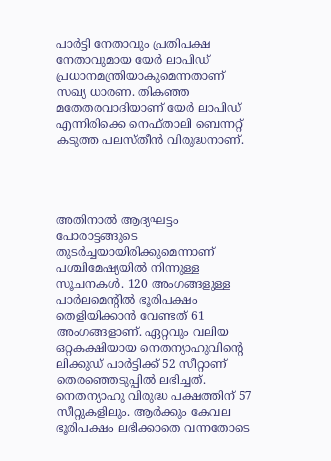പാര്‍ട്ടി നേതാവും പ്രതിപക്ഷ നേതാവുമായ യേര്‍ ലാപിഡ് പ്രധാനമന്ത്രിയാകുമെന്നതാണ് സഖ്യ ധാരണ. തികഞ്ഞ മതേതരവാദിയാണ് യേര്‍ ലാപിഡ് എന്നിരിക്കെ നെഫ്താലി ബെന്നറ്റ് കടുത്ത പലസ്തീന്‍ വിരുദ്ധനാണ്.




അതിനാല്‍ ആദ്യഘട്ടം പോരാട്ടങ്ങുടെ തുടര്‍ച്ചയായിരിക്കുമെന്നാണ് പശ്ചിമേഷ്യയില്‍ നിന്നുള്ള സൂചനകള്‍. 120 അംഗങ്ങളുള്ള പാര്‍ലമെന്റില്‍ ഭൂരിപക്ഷം തെളിയിക്കാന്‍ വേണ്ടത് 61 അംഗങ്ങളാണ്. ഏറ്റവും വലിയ ഒറ്റകക്ഷിയായ നെതന്യാഹുവിന്റെ ലിക്കുഡ് പാര്‍ട്ടിക്ക് 52 സീറ്റാണ് തെരഞ്ഞെടുപ്പില്‍ ലഭിച്ചത്. നെതന്യാഹു വിരുദ്ധ പക്ഷത്തിന് 57 സീറ്റുകളിലും. ആര്‍ക്കും കേവല ഭൂരിപക്ഷം ലഭിക്കാതെ വന്നതോടെ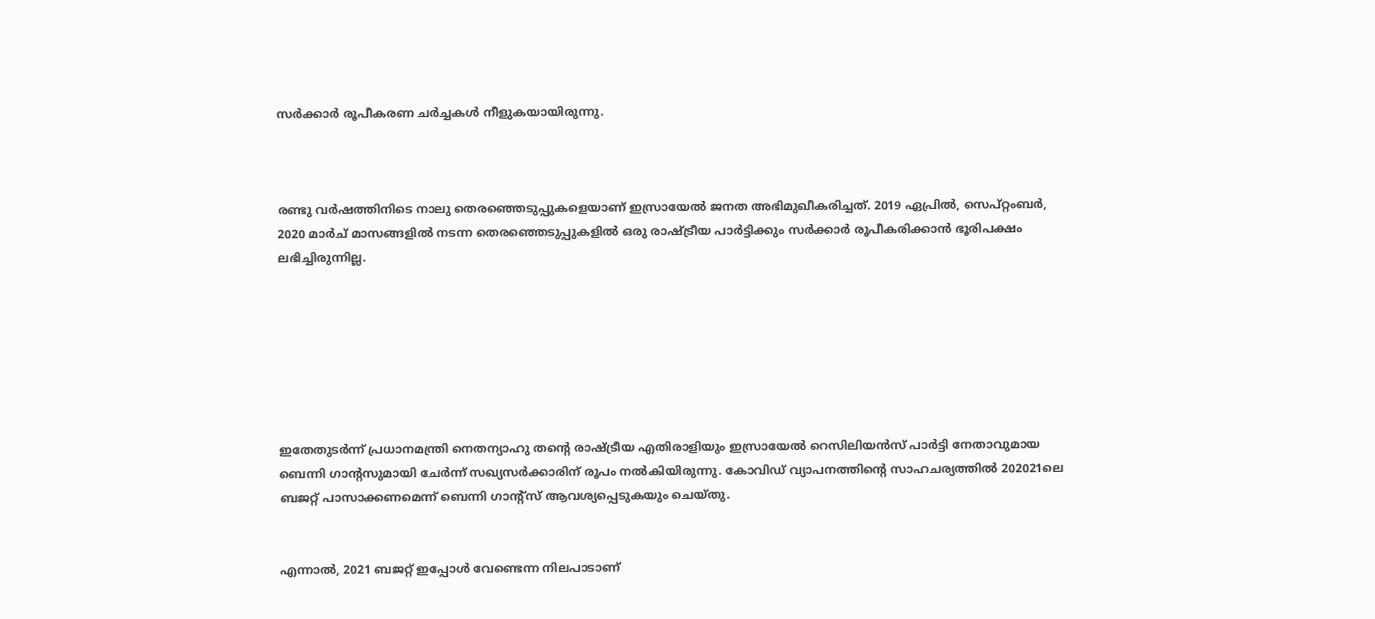സര്‍ക്കാര്‍ രൂപീകരണ ചര്‍ച്ചകള്‍ നീളുകയായിരുന്നു.



രണ്ടു വര്‍ഷത്തിനിടെ നാലു തെരഞ്ഞെടുപ്പുകളെയാണ് ഇസ്രായേല്‍ ജനത അഭിമുഖീകരിച്ചത്. 2019 ഏപ്രില്‍, സെപ്റ്റംബര്‍, 2020 മാര്‍ച് മാസങ്ങളില്‍ നടന്ന തെരഞ്ഞെടുപ്പുകളില്‍ ഒരു രാഷ്ട്രീയ പാര്‍ട്ടിക്കും സര്‍ക്കാര്‍ രൂപീകരിക്കാന്‍ ഭൂരിപക്ഷം ലഭിച്ചിരുന്നില്ല.







ഇതേതുടര്‍ന്ന് പ്രധാനമന്ത്രി നെതന്യാഹു തന്റെ രാഷ്ട്രീയ എതിരാളിയും ഇസ്രായേല്‍ റെസിലിയന്‍സ് പാര്‍ട്ടി നേതാവുമായ ബെന്നി ഗാന്റസുമായി ചേര്‍ന്ന് സഖ്യസര്‍ക്കാരിന് രൂപം നല്‍കിയിരുന്നു. കോവിഡ് വ്യാപനത്തിന്റെ സാഹചര്യത്തില്‍ 202021ലെ ബജറ്റ് പാസാക്കണമെന്ന് ബെന്നി ഗാന്റ്സ് ആവശ്യപ്പെടുകയും ചെയ്തു.


എന്നാല്‍, 2021 ബജറ്റ് ഇപ്പോള്‍ വേണ്ടെന്ന നിലപാടാണ്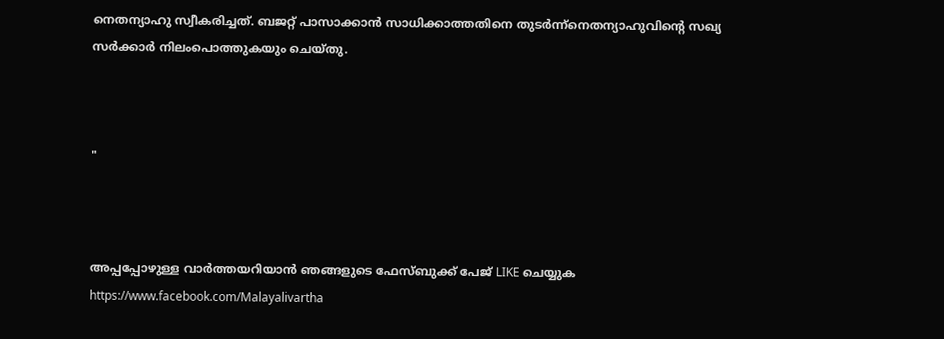നെതന്യാഹു സ്വീകരിച്ചത്. ബജറ്റ് പാസാക്കാന്‍ സാധിക്കാത്തതിനെ തുടര്‍ന്ന്നെതന്യാഹുവിന്റെ സഖ്യ സര്‍ക്കാര്‍ നിലംപൊത്തുകയും ചെയ്തു.



"



അപ്പപ്പോഴുള്ള വാര്‍ത്തയറിയാന്‍ ഞങ്ങളുടെ ഫേസ്‌ബുക്ക്‌ പേജ് LIKE ചെയ്യുക
https://www.facebook.com/Malayalivartha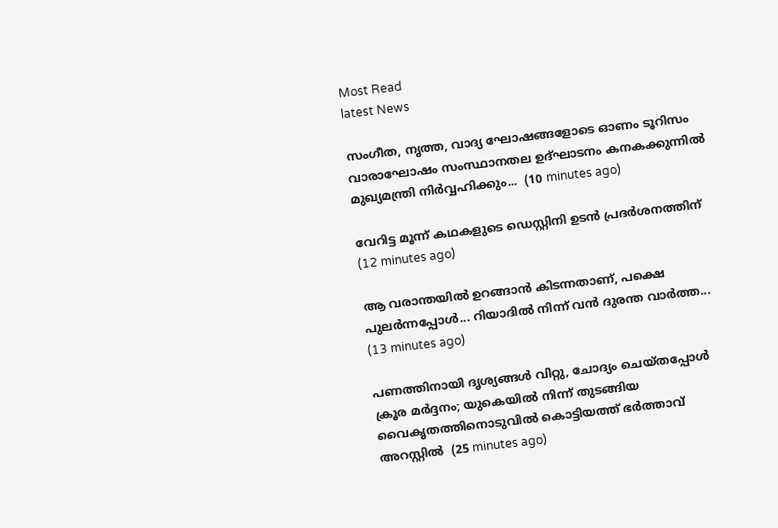Most Read
latest News

സംഗീത, നൃത്ത, വാദ്യ ഘോഷങ്ങളോടെ ഓണം ടൂറിസം വാരാഘോഷം സംസ്ഥാനതല ഉദ്ഘാടനം കനകക്കുന്നില്‍ മുഖ്യമന്ത്രി നിര്‍വ്വഹിക്കും...  (10 minutes ago)

വേറിട്ട മൂന്ന് കഥകളുടെ ഡെസ്റ്റിനി ഉടന്‍ പ്രദര്‍ശനത്തിന്  (12 minutes ago)

ആ വരാന്തയിൽ ഉറങ്ങാൻ കിടന്നതാണ്, പക്ഷെ പുലർന്നപ്പോൾ... റിയാദിൽ നിന്ന് വൻ ദുരന്ത വാർത്ത...  (13 minutes ago)

പണത്തിനായി ദൃശ്യങ്ങൾ വിറ്റു, ചോദ്യം ചെയ്തപ്പോൾ ക്രൂര മർദ്ദനം; യുകെയിൽ നിന്ന് തുടങ്ങിയ വൈകൃതത്തിനൊടുവിൽ കൊട്ടിയത്ത് ഭർത്താവ് അറസ്റ്റിൽ  (25 minutes ago)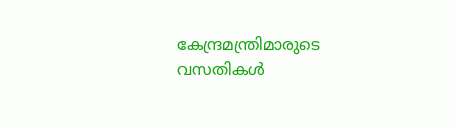കേന്ദ്രമന്ത്രിമാരുടെ വസതികള്‍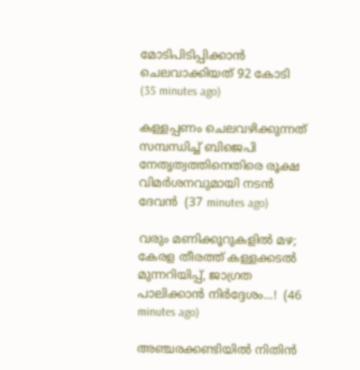മോടിപിടിപ്പിക്കാന്‍ ചെലവാക്കിയത് 92 കോടി  (35 minutes ago)

കള്ളപ്പണം ചെലവഴിക്കുന്നത് സമ്പന്ധിച്ച് ബിജെപി നേതൃത്വത്തിനെതിരെ രൂക്ഷ വിമര്‍ശനവുമായി നടന്‍ ദേവന്‍  (37 minutes ago)

വരും മണിക്കൂറുകളിൽ മഴ; കേരള തീരത്ത് കള്ളക്കടൽ മുന്നറിയിപ്പ്, ജാഗ്രത പാലിക്കാൻ നിർദ്ദേശം...!  (46 minutes ago)

അഞ്ചരക്കണ്ടിയില്‍ നിതിന്‍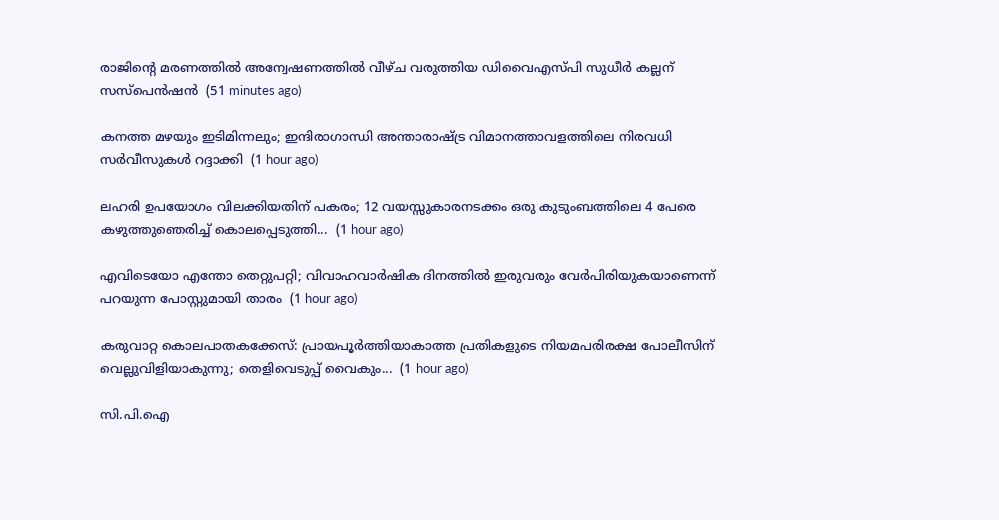രാജിന്റെ മരണത്തില്‍ അന്വേഷണത്തില്‍ വീഴ്ച വരുത്തിയ ഡിവൈഎസ്പി സുധീര്‍ കല്ലന് സസ്‌പെന്‍ഷന്‍  (51 minutes ago)

കനത്ത മഴയും ഇടിമിന്നലും; ഇന്ദിരാഗാന്ധി അന്താരാഷ്ട്ര വിമാനത്താവളത്തിലെ നിരവധി സര്‍വീസുകള്‍ റദ്ദാക്കി  (1 hour ago)

ലഹരി ഉപയോഗം വിലക്കിയതിന് പകരം; 12 വയസ്സുകാരനടക്കം ഒരു കുടുംബത്തിലെ 4 പേരെ കഴുത്തുഞെരിച്ച് കൊലപ്പെടുത്തി...  (1 hour ago)

എവിടെയോ എന്തോ തെറ്റുപറ്റി; വിവാഹവാര്‍ഷിക ദിനത്തില്‍ ഇരുവരും വേര്‍പിരിയുകയാണെന്ന് പറയുന്ന പോസ്റ്റുമായി താരം  (1 hour ago)

കരുവാറ്റ കൊലപാതകക്കേസ്: പ്രായപൂർത്തിയാകാത്ത പ്രതികളുടെ നിയമപരിരക്ഷ പോലീസിന് വെല്ലുവിളിയാകുന്നു; തെളിവെടുപ്പ് വൈകും...  (1 hour ago)

സി.പി.ഐ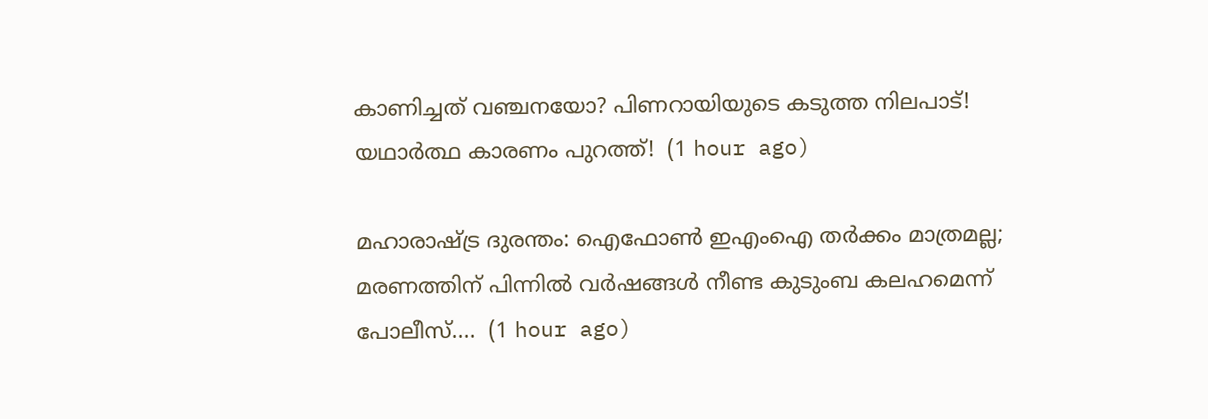കാണിച്ചത് വഞ്ചനയോ? പിണറായിയുടെ കടുത്ത നിലപാട്! യഥാർത്ഥ കാരണം പുറത്ത്!  (1 hour ago)

മഹാരാഷ്ട്ര ദുരന്തം: ഐഫോൺ ഇഎംഐ തർക്കം മാത്രമല്ല; മരണത്തിന് പിന്നിൽ വർഷങ്ങൾ നീണ്ട കുടുംബ കലഹമെന്ന് പോലീസ്....  (1 hour ago)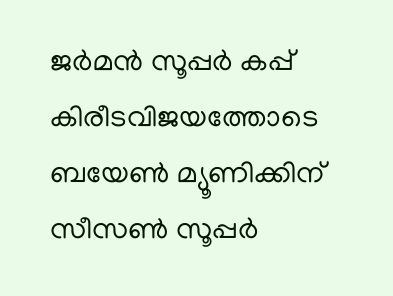ജർമൻ സൂപ്പർ കപ്പ് കിരീടവിജയത്തോടെ ബയേൺ മ്യൂണിക്കിന് സീസൺ സൂപ്പർ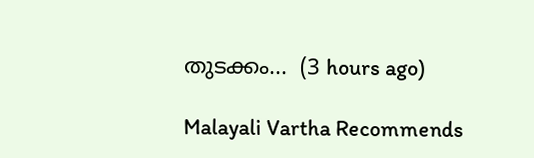തുടക്കം...  (3 hours ago)

Malayali Vartha Recommends